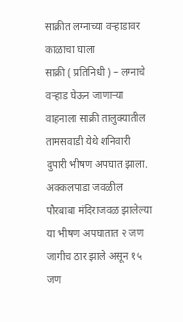साक्रीत लग्नाच्या वऱ्हाडावर काळाचा घाला
साक्री ( प्रतिनिधी ) – लग्नाचे वऱ्हाड घेऊन जाणाऱ्या वाहनाला साक्री तालुक्यातील तामसवाडी येथे शनिवारी दुपारी भीषण अपघात झाला. अक्कलपाडा जवळील पौरबाबा मंदिराजवळ झालेल्या या भीषण अपघातात २ जण जागीच ठार झाले असून १५ जण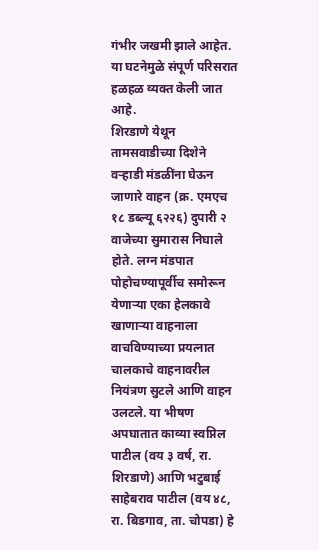गंभीर जखमी झाले आहेत. या घटनेमुळे संपूर्ण परिसरात हळहळ व्यक्त केली जात आहे.
शिरडाणे येथून तामसवाडीच्या दिशेने वऱ्हाडी मंडळींना घेऊन जाणारे वाहन (क्र. एमएच १८ डब्ल्यू ६२२६) दुपारी २ वाजेच्या सुमारास निघाले होते. लग्न मंडपात पोहोचण्यापूर्वीच समोरून येणाऱ्या एका हेलकावे खाणाऱ्या वाहनाला वाचविण्याच्या प्रयत्नात चालकाचे वाहनावरील नियंत्रण सुटले आणि वाहन उलटले. या भीषण अपघातात काव्या स्वप्निल पाटील (वय ३ वर्ष, रा. शिरडाणे) आणि भटुबाई साहेबराव पाटील (वय ४८, रा. बिडगाव, ता. चोपडा) हे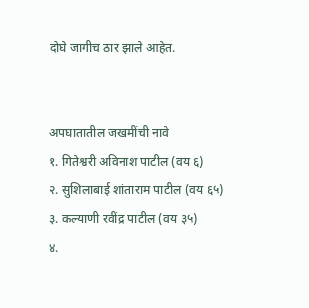दोघे जागीच ठार झाले आहेत.


अपघातातील जखमींची नावे
१. गितेश्वरी अविनाश पाटील (वय ६)
२. सुशिलाबाई शांताराम पाटील (वय ६५)
३. कल्याणी रवींद्र पाटील (वय ३५)
४.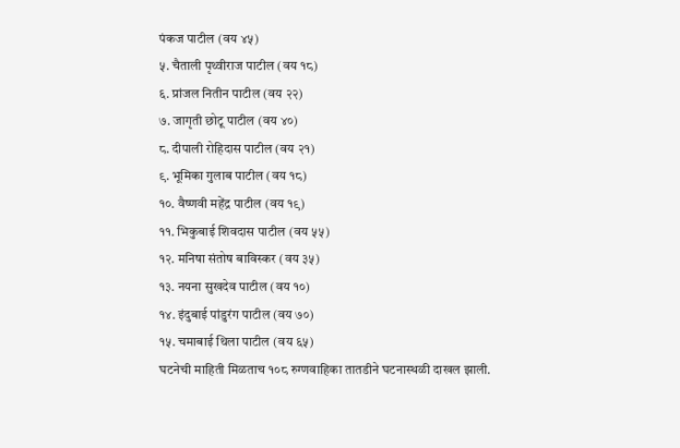पंकज पाटील (वय ४५)
५. चैताली पृथ्वीराज पाटील (वय १८)
६. प्रांजल नितीन पाटील (वय २२)
७. जागृती छोटू पाटील (वय ४०)
८. दीपाली रोहिदास पाटील (वय २१)
९. भूमिका गुलाब पाटील (वय १८)
१०. वैष्णवी महेंद्र पाटील (वय १९)
११. भिकुबाई शिवदास पाटील (वय ५५)
१२. मनिषा संतोष बाविस्कर (वय ३५)
१३. नयना सुखदेव पाटील (वय १०)
१४. इंदुबाई पांडुरंग पाटील (वय ७०)
१५. चमाबाई थिला पाटील (वय ६५)
घटनेची माहिती मिळताच १०८ रुग्णवाहिका तातडीने घटनास्थळी दाखल झाली.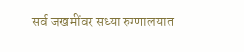सर्व जखमींवर सध्या रुग्णालयात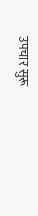उपचार सुरू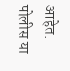आहेत. पोलीस या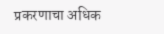प्रकरणाचा अधिक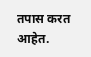तपास करत आहेत.